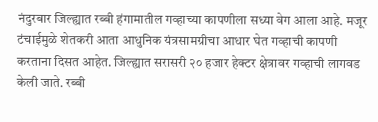नंदुरबार जिल्ह्यात रब्बी हंगामातील गव्हाच्या कापणीला सध्या वेग आला आहे. मजूर टंचाईमुळे शेतकरी आता आधुनिक यंत्रसामग्रीचा आधार घेत गव्हाची कापणी करताना दिसत आहेत. जिल्ह्यात सरासरी २० हजार हेक्टर क्षेत्रावर गव्हाची लागवड केली जाते. रब्बी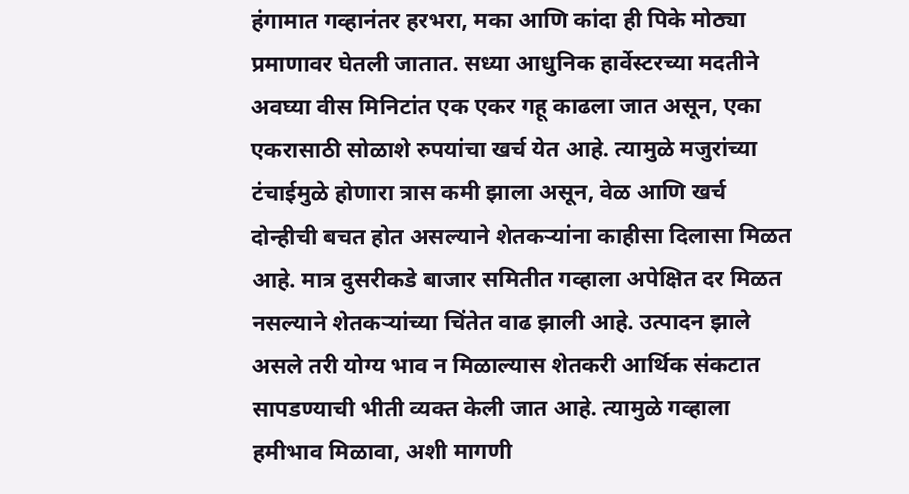हंगामात गव्हानंतर हरभरा, मका आणि कांदा ही पिके मोठ्या प्रमाणावर घेतली जातात. सध्या आधुनिक हार्वेस्टरच्या मदतीने अवघ्या वीस मिनिटांत एक एकर गहू काढला जात असून, एका एकरासाठी सोळाशे रुपयांचा खर्च येत आहे. त्यामुळे मजुरांच्या टंचाईमुळे होणारा त्रास कमी झाला असून, वेळ आणि खर्च दोन्हीची बचत होत असल्याने शेतकऱ्यांना काहीसा दिलासा मिळत आहे. मात्र दुसरीकडे बाजार समितीत गव्हाला अपेक्षित दर मिळत नसल्याने शेतकऱ्यांच्या चिंतेत वाढ झाली आहे. उत्पादन झाले असले तरी योग्य भाव न मिळाल्यास शेतकरी आर्थिक संकटात सापडण्याची भीती व्यक्त केली जात आहे. त्यामुळे गव्हाला हमीभाव मिळावा, अशी मागणी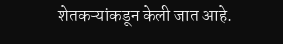शेतकऱ्यांकडून केली जात आहे.